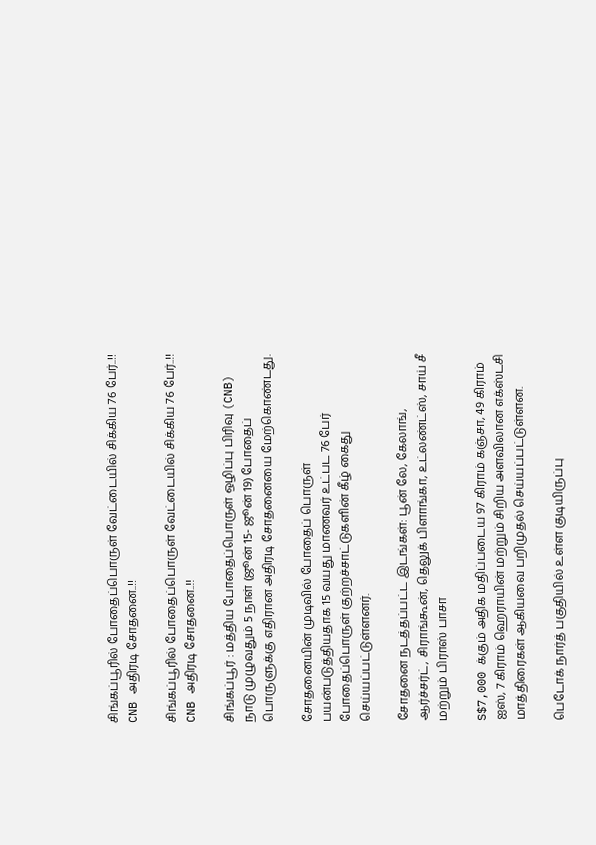சிங்கப்பூரில் போதைப்பொருள் வேட்டையில் சிக்கிய 76 பேர்..!! CNB அதிரடி சோதனை..!!

சிங்கப்பூரில் போதைப்பொருள் வேட்டையில் சிக்கிய 76 பேர்..!! CNB அதிரடி சோதனை..!!

சிங்கப்பூர் : மத்திய போதைப்பொருள் ஒழிப்பு பிரிவு (CNB) நாடு முழுவதும் 5 நாள் (ஜூன் 15- ஜூன் 19) போதைப் பொருளுக்கு எதிரான அதிரடி சோதனையை மேற்கொண்டது.

சோதனையின் முடிவில் போதைப் பொருள் பயன்படுத்தியதாக 15 வயது மாணவர் உட்பட 76 பேர் போதைப்பொருள் குற்றச்சாட்டுகளின் கீழ் கைது செய்யப்பட்டுள்ளனர்.

சோதனை நடத்தப்பட்ட இடங்கள்: பூன் லே, கேலாங், ஆர்ச்சர்ட், சிராங்கூன், தெலுக் பிளாங்கா, உட்லண்ட்ஸ், சாய் சீ மற்றும் பிராஸ் பாசா

S$7,000 க்கும் அதிக மதிப்படைய 97 கிராம் கஞ்சா, 49 கிராம் ஐஸ், 7 கிராம் ஹெராயின் மற்றும் சிறிய அளவிலான எக்ஸ்டசி மாத்திரைகள் ஆகியவை பறிமுதல் செய்யப்பட்டுள்ளன.

பெடோக் நார்த் பகுதியில் உள்ள குடியிருப்பு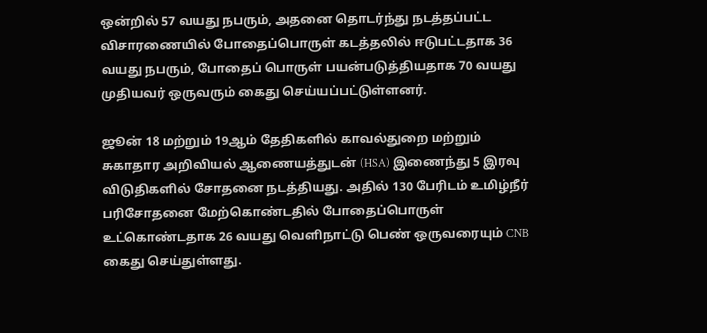ஒன்றில் 57 வயது நபரும், அதனை தொடர்ந்து நடத்தப்பட்ட விசாரணையில் போதைப்பொருள் கடத்தலில் ஈடுபட்டதாக 36 வயது நபரும், போதைப் பொருள் பயன்படுத்தியதாக 70 வயது முதியவர் ஒருவரும் கைது செய்யப்பட்டுள்ளனர்.

ஜூன் 18 மற்றும் 19ஆம் தேதிகளில் காவல்துறை மற்றும் சுகாதார அறிவியல் ஆணையத்துடன் (HSA) இணைந்து 5 இரவு விடுதிகளில் சோதனை நடத்தியது. அதில் 130 பேரிடம் உமிழ்நீர் பரிசோதனை மேற்கொண்டதில் போதைப்பொருள் உட்கொண்டதாக 26 வயது வெளிநாட்டு பெண் ஒருவரையும் CNB கைது செய்துள்ளது.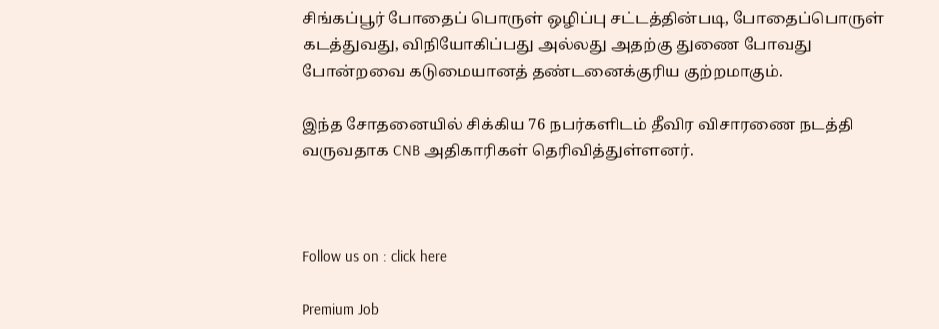சிங்கப்பூர் போதைப் பொருள் ஒழிப்பு சட்டத்தின்படி, போதைப்பொருள் கடத்துவது, விநியோகிப்பது அல்லது அதற்கு துணை போவது போன்றவை கடுமையானத் தண்டனைக்குரிய குற்றமாகும்.

இந்த சோதனையில் சிக்கிய 76 நபர்களிடம் தீவிர விசாரணை நடத்தி வருவதாக CNB அதிகாரிகள் தெரிவித்துள்ளனர்.



Follow us on : click here

Premium Job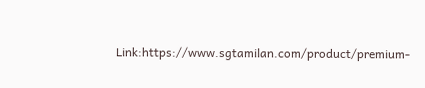Link:https://www.sgtamilan.com/product/premium-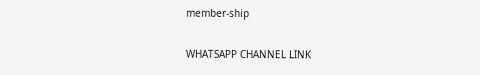member-ship

WHATSAPP CHANNEL LINK